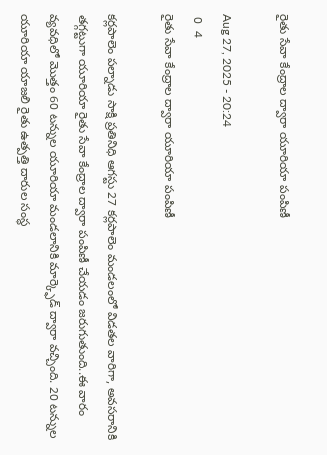రైతు సేవా కేంద్రాల ద్వారా యూరియా పంపిణీ

Aug 27, 2025 - 20:24
 0  4
రైతు సేవా కేంద్రాల ద్వారా యూరియా పంపిణీ

కర్లపాలెం పల్నాడు సాక్షి ప్రతినిధి ఆగస్టు 27 కర్లపాలెం మండలంలో విడతల వారిగా, అవసరానికి తగ్గట్టుగా యూరియా రైతు సేవా కేంద్రాల ద్వారా పంపిణీ చేయడం జరుగుతుంది..ఈ వారం వ్యవధిలో మొత్తం 60 టన్నుల యూరియా మండలానికి మార్క్ఫెడ్ ద్వారా వచ్చింది. 20 టన్నుల యూరియా యాజలి రైతు ఉత్పత్తి దారుల సంస్థ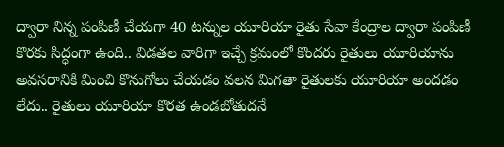ద్వారా నిన్న పంపిణీ చేయగా 40 టన్నుల యూరియా రైతు సేవా కేంద్రాల ద్వారా పంపిణీ కొరకు సిద్ధంగా ఉంది.. విడతల వారిగా ఇచ్చే క్రమంలో కొందరు రైతులు యూరియాను అవసరానికి మించి కొనుగోలు చేయడం వలన మిగతా రైతులకు యూరియా అందడం లేదు.. రైతులు యూరియా కొరత ఉండబోతుదనే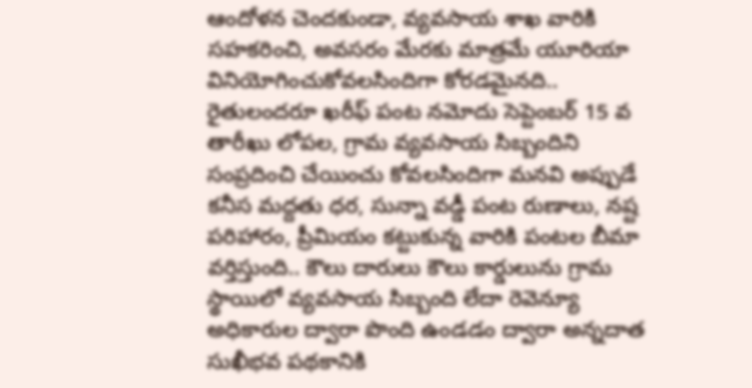ఆందోళన చెందకుండా, వ్యవసాయ శాఖ వారికి సహకరించి, అవసరం మేరకు మాత్రమే యూరియా వినియోగించుకోవలసిందిగా కోరడమైనది.. రైతులందరూ ఖరీఫ్ పంట నమోదు సెప్టెంబర్ 15 వ తారీఖు లోపల, గ్రామ వ్యవసాయ సిబ్బందిని సంప్రదించి చేయించు కోవలసిందిగా మనవి అప్పుడే కనీస మద్దతు ధర, సున్నా వడ్డీ పంట రుణాలు, నష్ట పరిహారం, ప్రీమియం కట్టుకున్న వారికి పంటల బీమా వర్తిస్తుంది.. కౌలు దారులు కౌలు కార్డులును గ్రామ స్థాయిలో వ్యవసాయ సిబ్బంది లేదా రెవెన్యూ అధికారుల ద్వారా పొంది ఉండడం ద్వారా అన్నదాత సుఖీభవ పథకానికి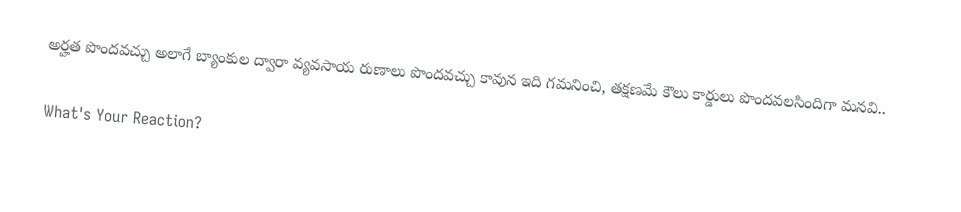అర్హత పొందవచ్చు అలాగే బ్యాంకుల ద్వారా వ్యవసాయ రుణాలు పొందవచ్చు కావున ఇది గమనించి, తక్షణమే కౌలు కార్డులు పొందవలసిందిగా మనవి..

What's Your Reaction?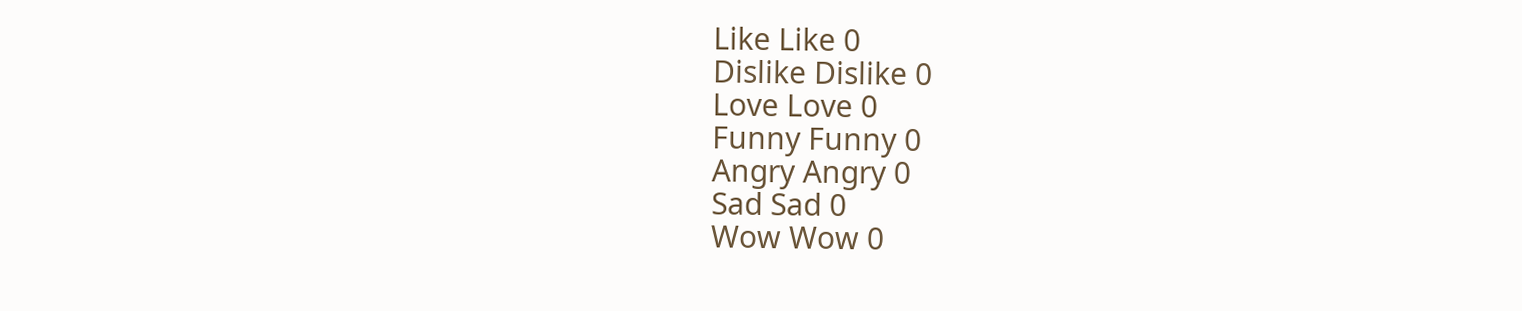Like Like 0
Dislike Dislike 0
Love Love 0
Funny Funny 0
Angry Angry 0
Sad Sad 0
Wow Wow 0